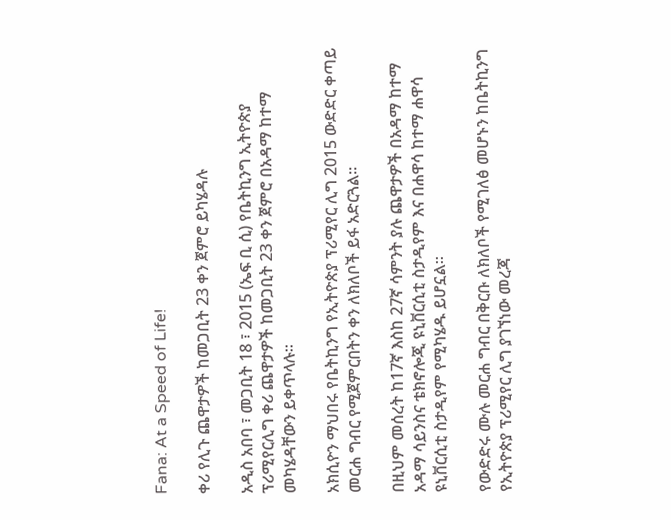Fana: At a Speed of Life!

ቀሪ የሊጉ ጨዋታዎች ከመጋቢት 23 ቀን ጀምሮ ይካሄዳሉ

አዲስ አበባ ፣ መጋቢት 18 ፣ 2015 (ኤፍ ቢ ሲ) የቤትኪንግ ኢትዮጵያ ፕሪሚየርሊግ ቀሪ ጨዋታዎች ከመጋቢት 23 ቀን ጀምሮ በአዳማ ከተማ መካሄዳቸውን ይቀጥላሉ፡፡

አክሲዮን ማህበሩ የቤትኪንግ የኢትዮጵያ ፕሪሚየር ሊግ 2015 ውድድር ቀጣይ መርሐ ግብር የሚጀምርበትን ቀን ለክለቦች ይፋ አድርጓል።

በዚህም መሰረት ከ17ኛ እስከ 27ኛ ሳምንት ያሉ ጨዋታዎች በአዳማ ከተማ አዳማ ሳይንስና ቴክኖሎጂ ዩኒቨርሲቲ ስታዲየም እና በሐዋሳ ከተማ ሐዋሳ ዩኒቨርሲቲ ስታዲየም የሚካሄዱ ይሆኗል፡፡

የውድድሩ ሙሉ መርሐ ግብር በቅርቡ ለክለቦች የሚገለፅ መሆኑን ከቤትኪንግ የኢትዮጵያ ፕሪሚየር ሊግ ያገኘነው መረጃ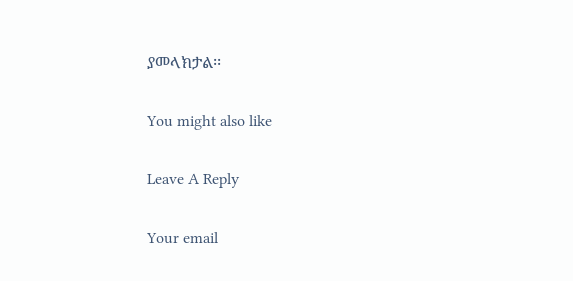ያመላክታል፡፡

You might also like

Leave A Reply

Your email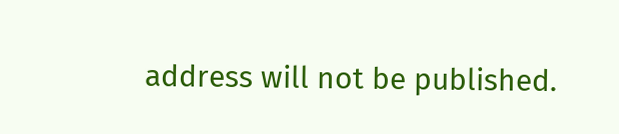address will not be published.